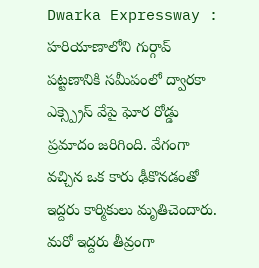Dwarka Expressway : హరియాణాలోని గుర్గావ్ పట్టణానికి సమీపంలో ద్వారకా ఎక్స్ప్రెస్ వేపై ఘోర రోడ్డు ప్రమాదం జరిగింది. వేగంగా వచ్చిన ఒక కారు ఢీకొనడంతో ఇద్దరు కార్మికులు మృతిచెందారు. మరో ఇద్దరు తీవ్రంగా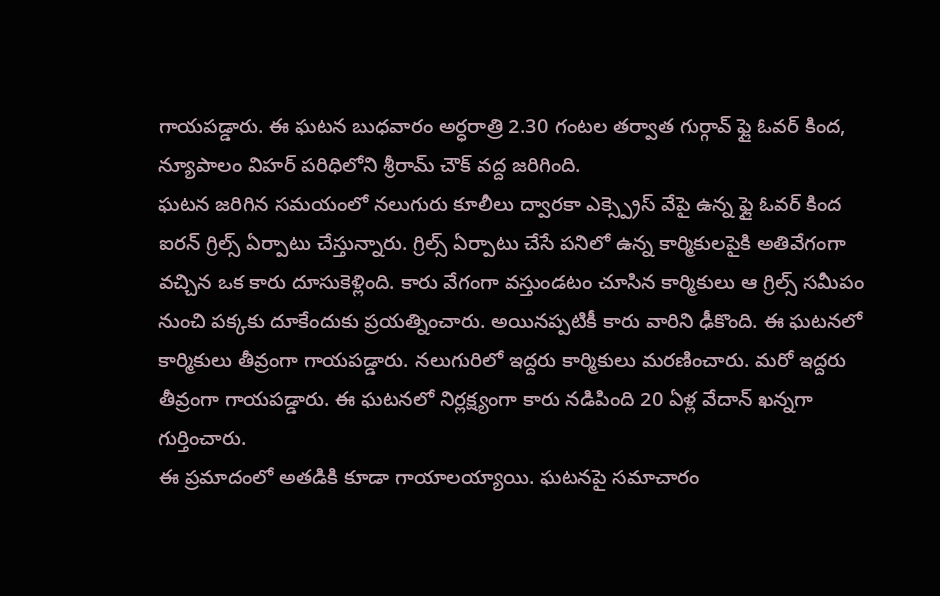గాయపడ్డారు. ఈ ఘటన బుధవారం అర్ధరాత్రి 2.30 గంటల తర్వాత గుర్గావ్ ఫ్లై ఓవర్ కింద, న్యూపాలం విహర్ పరిధిలోని శ్రీరామ్ చౌక్ వద్ద జరిగింది.
ఘటన జరిగిన సమయంలో నలుగురు కూలీలు ద్వారకా ఎక్స్ప్రెస్ వేపై ఉన్న ఫ్లై ఓవర్ కింద ఐరన్ గ్రిల్స్ ఏర్పాటు చేస్తున్నారు. గ్రిల్స్ ఏర్పాటు చేసే పనిలో ఉన్న కార్మికులపైకి అతివేగంగా వచ్చిన ఒక కారు దూసుకెళ్లింది. కారు వేగంగా వస్తుండటం చూసిన కార్మికులు ఆ గ్రిల్స్ సమీపం నుంచి పక్కకు దూకేందుకు ప్రయత్నించారు. అయినప్పటికీ కారు వారిని ఢీకొంది. ఈ ఘటనలో కార్మికులు తీవ్రంగా గాయపడ్డారు. నలుగురిలో ఇద్దరు కార్మికులు మరణించారు. మరో ఇద్దరు తీవ్రంగా గాయపడ్డారు. ఈ ఘటనలో నిర్లక్ష్యంగా కారు నడిపింది 20 ఏళ్ల వేదాన్ ఖన్నగా గుర్తించారు.
ఈ ప్రమాదంలో అతడికి కూడా గాయాలయ్యాయి. ఘటనపై సమాచారం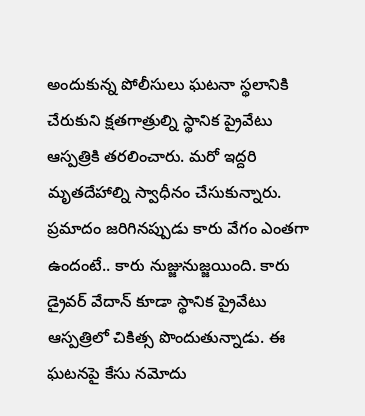అందుకున్న పోలీసులు ఘటనా స్థలానికి చేరుకుని క్షతగాత్రుల్ని స్థానిక ప్రైవేటు ఆస్పత్రికి తరలించారు. మరో ఇద్దరి మృతదేహాల్ని స్వాధీనం చేసుకున్నారు. ప్రమాదం జరిగినప్పుడు కారు వేగం ఎంతగా ఉందంటే.. కారు నుజ్జునుజ్జయింది. కారు డ్రైవర్ వేదాన్ కూడా స్థానిక ప్రైవేటు ఆస్పత్రిలో చికిత్స పొందుతున్నాడు. ఈ ఘటనపై కేసు నమోదు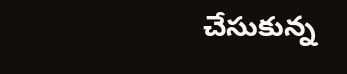చేసుకున్న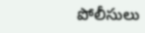పోలీసులు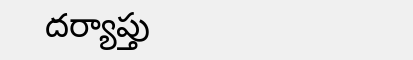దర్యాప్తు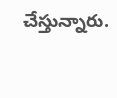చేస్తున్నారు.